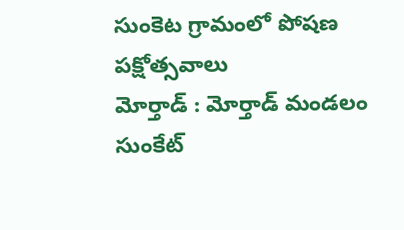సుంకెట గ్రామంలో పోషణ పక్షోత్సవాలు
మోర్తాడ్ : మోర్తాడ్ మండలం సుంకేట్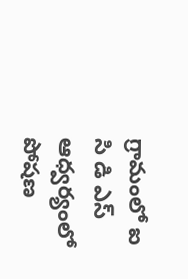గ్రామంలో ఐ సి డి ఎస్ ఆధ్వర్యంలో పోషణ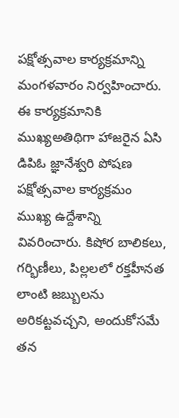పక్షోత్సవాల కార్యక్రమాన్ని మంగళవారం నిర్వహించారు. ఈ కార్యక్రమానికి ముఖ్యఅతిథిగా హాజరైన ఏసి డిపిఓ జ్ఞానేశ్వరి పోషణ పక్షోత్సవాల కార్యక్రమం ముఖ్య ఉద్దేశాన్ని వివరించారు. కిషోర బాలికలు, గర్భిణీలు, పిల్లలలో రక్తహీనత లాంటి జబ్బులను అరికట్టవచ్చని, అందుకోసమే తన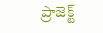ప్రాజెక్ట్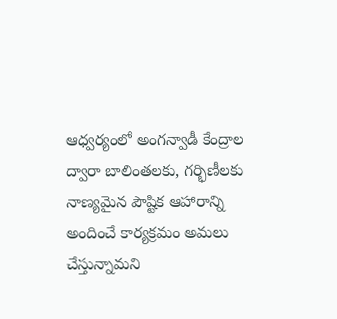ఆధ్వర్యంలో అంగన్వాడీ కేంద్రాల ద్వారా బాలింతలకు, గర్భిణీలకు నాణ్యమైన పౌష్టిక ఆహారాన్ని అందించే కార్యక్రమం అమలు చేస్తున్నామని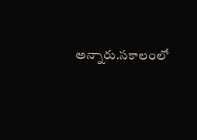అన్నారు.సకాలంలో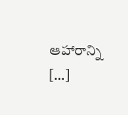ఆహారాన్ని […]